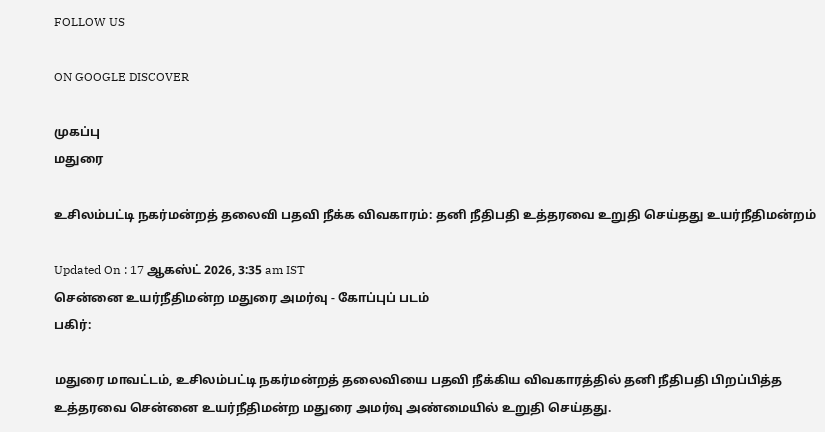FOLLOW US

ON GOOGLE DISCOVER

முகப்பு
மதுரை

உசிலம்பட்டி நகர்மன்றத் தலைவி பதவி நீக்க விவகாரம்: தனி நீதிபதி உத்தரவை உறுதி செய்தது உயர்நீதிமன்றம்

Updated On : 17 ஆகஸ்ட் 2026, 3:35 am IST
சென்னை உயர்நீதிமன்ற மதுரை அமர்வு - கோப்புப் படம்
பகிர்:

மதுரை மாவட்டம், உசிலம்பட்டி நகர்மன்றத் தலைவியை பதவி நீக்கிய விவகாரத்தில் தனி நீதிபதி பிறப்பித்த உத்தரவை சென்னை உயர்நீதிமன்ற மதுரை அமர்வு அண்மையில் உறுதி செய்தது.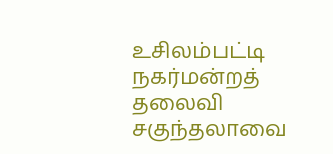உசிலம்பட்டி நகர்மன்றத் தலைவி சகுந்தலாவை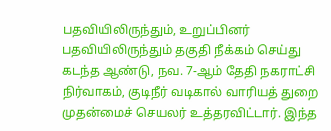பதவியிலிருந்தும், உறுப்பினர் பதவியிலிருந்தும் தகுதி நீக்கம் செய்து கடந்த ஆண்டு, நவ. 7-ஆம் தேதி நகராட்சி நிர்வாகம், குடிநீர் வடிகால் வாரியத் துறை முதன்மைச் செயலர் உத்தரவிட்டார். இந்த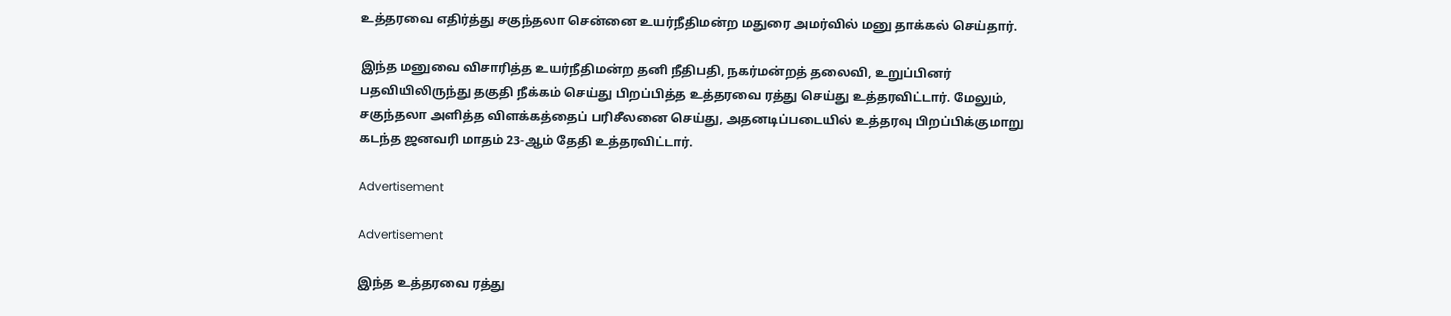உத்தரவை எதிர்த்து சகுந்தலா சென்னை உயர்நீதிமன்ற மதுரை அமர்வில் மனு தாக்கல் செய்தார்.

இந்த மனுவை விசாரித்த உயர்நீதிமன்ற தனி நீதிபதி, நகர்மன்றத் தலைவி, உறுப்பினர் பதவியிலிருந்து தகுதி நீக்கம் செய்து பிறப்பித்த உத்தரவை ரத்து செய்து உத்தரவிட்டார். மேலும், சகுந்தலா அளித்த விளக்கத்தைப் பரிசீலனை செய்து, அதனடிப்படையில் உத்தரவு பிறப்பிக்குமாறு கடந்த ஜனவரி மாதம் 23-ஆம் தேதி உத்தரவிட்டார்.

Advertisement

Advertisement

இந்த உத்தரவை ரத்து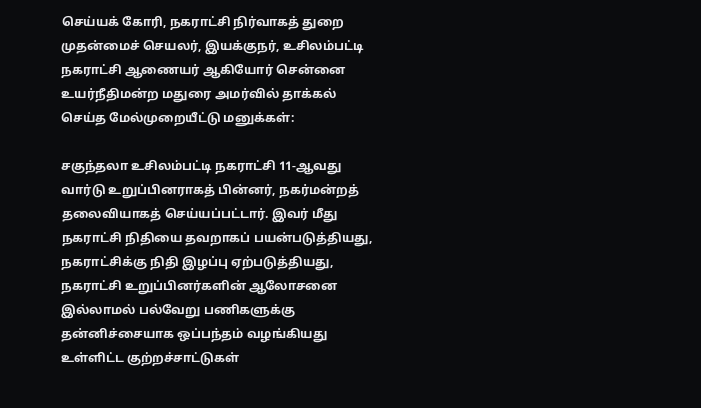செய்யக் கோரி, நகராட்சி நிர்வாகத் துறை முதன்மைச் செயலர், இயக்குநர், உசிலம்பட்டி நகராட்சி ஆணையர் ஆகியோர் சென்னை உயர்நீதிமன்ற மதுரை அமர்வில் தாக்கல் செய்த மேல்முறையீட்டு மனுக்கள்:

சகுந்தலா உசிலம்பட்டி நகராட்சி 11-ஆவது வார்டு உறுப்பினராகத் பின்னர், நகர்மன்றத் தலைவியாகத் செய்யப்பட்டார். இவர் மீது நகராட்சி நிதியை தவறாகப் பயன்படுத்தியது, நகராட்சிக்கு நிதி இழப்பு ஏற்படுத்தியது, நகராட்சி உறுப்பினர்களின் ஆலோசனை இல்லாமல் பல்வேறு பணிகளுக்கு தன்னிச்சையாக ஒப்பந்தம் வழங்கியது உள்ளிட்ட குற்றச்சாட்டுகள்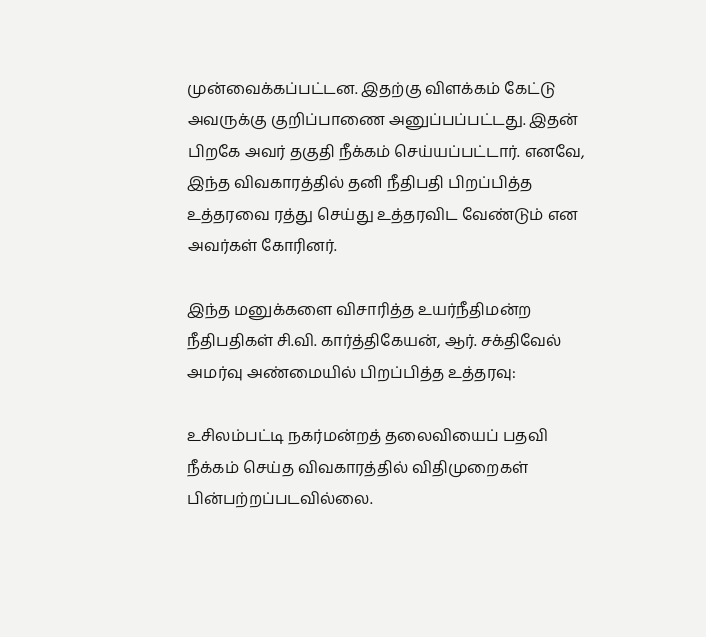முன்வைக்கப்பட்டன. இதற்கு விளக்கம் கேட்டு அவருக்கு குறிப்பாணை அனுப்பப்பட்டது. இதன் பிறகே அவர் தகுதி நீக்கம் செய்யப்பட்டார். எனவே, இந்த விவகாரத்தில் தனி நீதிபதி பிறப்பித்த உத்தரவை ரத்து செய்து உத்தரவிட வேண்டும் என அவர்கள் கோரினர்.

இந்த மனுக்களை விசாரித்த உயர்நீதிமன்ற நீதிபதிகள் சி.வி. கார்த்திகேயன், ஆர். சக்திவேல் அமர்வு அண்மையில் பிறப்பித்த உத்தரவு:

உசிலம்பட்டி நகர்மன்றத் தலைவியைப் பதவி நீக்கம் செய்த விவகாரத்தில் விதிமுறைகள் பின்பற்றப்படவில்லை.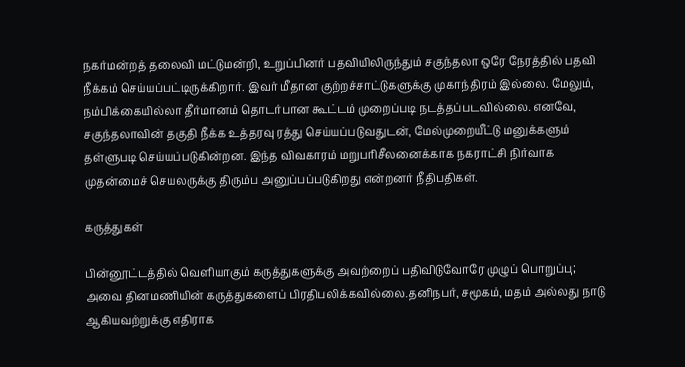நகர்மன்றத் தலைவி மட்டுமன்றி, உறுப்பினர் பதவியிலிருந்தும் சகுந்தலா ஒரே நேரத்தில் பதவி நீக்கம் செய்யப்பட்டிருக்கிறார். இவர் மீதான குற்றச்சாட்டுகளுக்கு முகாந்திரம் இல்லை. மேலும், நம்பிக்கையில்லா தீர்மானம் தொடர்பான கூட்டம் முறைப்படி நடத்தப்படவில்லை. எனவே, சகுந்தலாவின் தகுதி நீக்க உத்தரவு ரத்து செய்யப்படுவதுடன், மேல்முறையீட்டு மனுக்களும் தள்ளுபடி செய்யப்படுகின்றன. இந்த விவகாரம் மறுபரிசீலனைக்காக நகராட்சி நிர்வாக முதன்மைச் செயலருக்கு திரும்ப அனுப்பப்படுகிறது என்றனர் நீதிபதிகள்.

கருத்துகள்

பின்னூட்டத்தில் வெளியாகும் கருத்துகளுக்கு அவற்றைப் பதிவிடுவோரே முழுப் பொறுப்பு; அவை தினமணியின் கருத்துகளைப் பிரதிபலிக்கவில்லை.தனிநபர், சமூகம், மதம் அல்லது நாடு ஆகியவற்றுக்கு எதிராக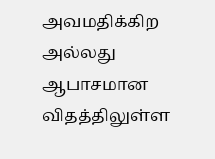அவமதிக்கிற அல்லது ஆபாசமான விதத்திலுள்ள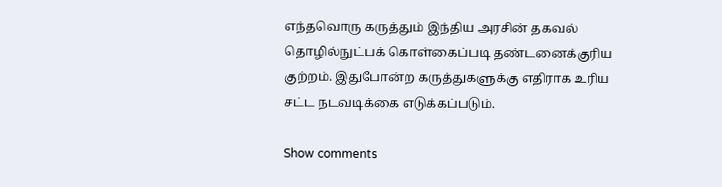எந்தவொரு கருத்தும் இந்திய அரசின் தகவல் தொழில்நுட்பக் கொள்கைப்படி தண்டனைக்குரிய குற்றம். இதுபோன்ற கருத்துகளுக்கு எதிராக உரிய சட்ட நடவடிக்கை எடுக்கப்படும்.

Show comments